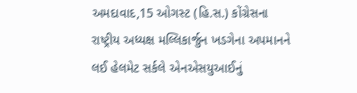અમદાવાદ,15 ઓગસ્ટ (હિ.સ.) કોંગ્રેસના રાષ્ટ્રીય અધ્યક્ષ મલ્લિકાર્જુન ખડગેના અપમાનને લઈ હેલમેટ સર્કલે એનએસયુઆઈનું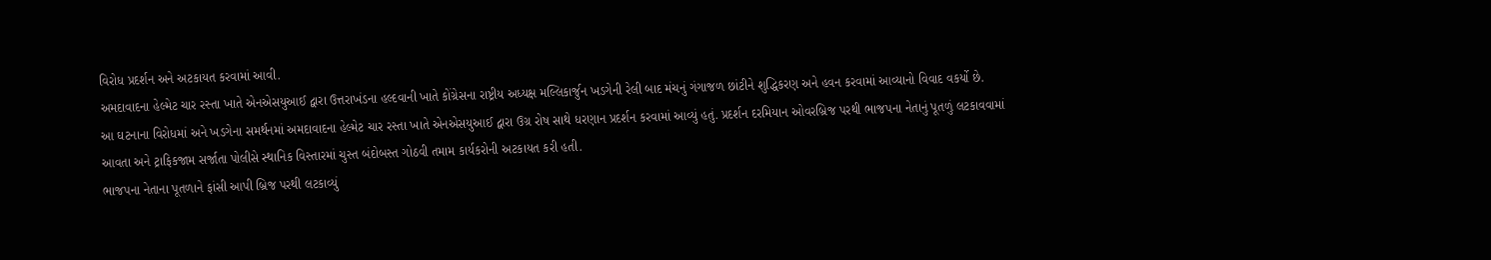વિરોધ પ્રદર્શન અને અટકાયત કરવામાં આવી.
અમદાવાદના હેલ્મેટ ચાર રસ્તા ખાતે એનએસયુઆઈ દ્વારા ઉત્તરાખંડના હલ્દવાની ખાતે કોંગ્રેસના રાષ્ટ્રીય અધ્યક્ષ મલ્લિકાર્જુન ખડગેની રેલી બાદ મંચનું ગંગાજળ છાંટીને શુદ્ધિકરણ અને હવન કરવામાં આવ્યાનો વિવાદ વકર્યો છે.
આ ઘટનાના વિરોધમાં અને ખડગેના સમર્થનમાં અમદાવાદના હેલ્મેટ ચાર રસ્તા ખાતે એનએસયુઆઈ દ્વારા ઉગ્ર રોષ સાથે ધરણાન પ્રદર્શન કરવામાં આવ્યું હતું. પ્રદર્શન દરમિયાન ઓવરબ્રિજ પરથી ભાજપના નેતાનું પૂતળું લટકાવવામાં આવતા અને ટ્રાફિકજામ સર્જાતા પોલીસે સ્થાનિક વિસ્તારમાં ચુસ્ત બંદોબસ્ત ગોઠવી તમામ કાર્યકરોની અટકાયત કરી હતી.
ભાજપના નેતાના પૂતળાને ફાંસી આપી બ્રિજ પરથી લટકાવ્યું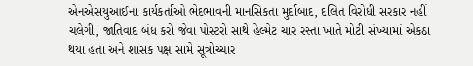એનએસયુઆઈના કાર્યકર્તાઓ ભેદભાવની માનસિકતા મુર્દાબાદ, દલિત વિરોધી સરકાર નહીં ચલેગી, જાતિવાદ બંધ કરો જેવા પોસ્ટરો સાથે હેલ્મેટ ચાર રસ્તા ખાતે મોટી સંખ્યામાં એકઠા થયા હતા અને શાસક પક્ષ સામે સૂત્રોચ્ચાર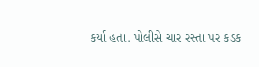કર્યા હતા. પોલીસે ચાર રસ્તા પર કડક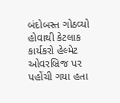બંદોબસ્ત ગોઠવ્યો હોવાથી કેટલાક કાર્યકરો હેલ્મેટ ઓવરબ્રિજ પર પહોંચી ગયા હતા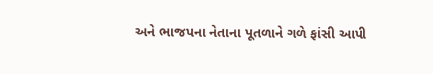અને ભાજપના નેતાના પૂતળાને ગળે ફાંસી આપી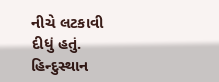નીચે લટકાવી દીધું હતું.
હિન્દુસ્થાન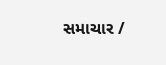સમાચાર /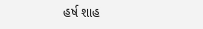હર્ષ શાહ